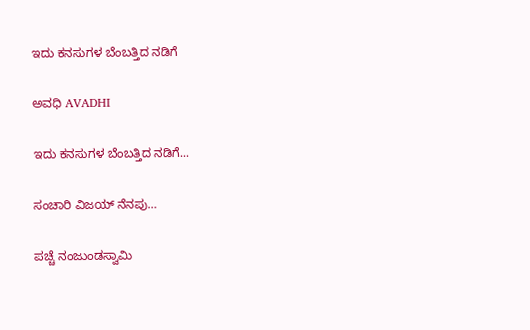ಇದು ಕನಸುಗಳ ಬೆಂಬತ್ತಿದ ನಡಿಗೆ‍

ಅವಧಿ AVADHI

ಇದು ಕನಸುಗಳ ಬೆಂಬತ್ತಿದ ನಡಿಗೆ...

ಸಂಚಾರಿ ವಿಜಯ್‌ ನೆನಪು…

ಪಚ್ಚೆ ನಂಜುಂಡಸ್ವಾಮಿ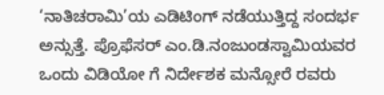‘ನಾತಿಚರಾಮಿ’ಯ ಎಡಿಟಿಂಗ್ ನಡೆಯುತ್ತಿದ್ದ ಸಂದರ್ಭ ಅನ್ಸುತ್ತೆ. ಪ್ರೊಫೆಸರ್ ಎಂ.ಡಿ.ನಂಜುಂಡಸ್ವಾಮಿಯವರ ಒಂದು ವಿಡಿಯೋ ಗೆ ನಿರ್ದೇಶಕ ಮನ್ಸೋರೆ ರವರು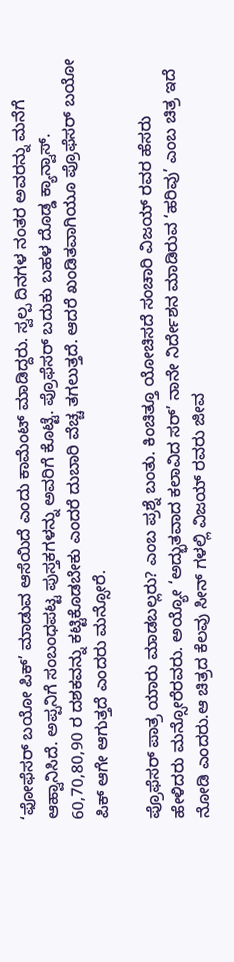‘ಫೋಫೆಸರ್ ಬಯೋ ಪಿಕ್’ ಮಾಡುವ ಆಸೆಯಿದೆ ಎಂದು ಕಾಮೆಂಟ್ ಮಾಡಿದ್ದರು. ಸ್ವಲ್ಪ ದಿನಗಳ ನಂತರ ಅವರನ್ನು ಮನೆಗೆ ಆಹ್ವಾನಿಸಿದೆ. ಅಪ್ಪನಿಗೆ ಸಂಬಂಧಪಟ್ಟ ಪುಸ್ತಕಗಳನ್ನು ಅವರಿಗೆ ಕೊಟ್ಟೆ. ಪ್ರೊಫೆಸರ್ ಬದುಕು ಬಹಳ ದೊಡ್ಡ ಕ್ಯಾನ್ವಾಸ್. 60,70,80,90 ರ ದಶಕವನ್ನು ಕಟ್ಟಿಕೊಡಬೇಕು ಎಂದರೆ ದುಬಾರಿ ವೆಚ್ಚ ತಗಲುತ್ತದೆ. ಆದರೆ ಖಂಡಿತವಾಗಿಯೂ ಪ್ರೊಫೆಸರ್ ಬಯೋ ಪಿಕ್ ಆಗೇ ಆಗುತ್ತದೆ ಎಂದರು ಮನ್ಸೋರೆ.

ಪ್ರೊಫೆಸರ್ ಪಾತ್ರ ಯಾರು ಮಾಡಬಲ್ಲರು? ಎಂಬ ಪ್ರಶ್ನೆ ಬಂತು. ಕಿಂಚಿತ್ತೂ ಯೋಚಿಸದೆ ಸಂಚಾರಿ ವಿಜಯ್ ರವರ ಹೆಸರು ಹೇಳಿದರು ಮನ್ಸೋರೆರವರು. ಅಯ್ಯೋ ‘ಅದ್ಭುತವಾದ ಕಲಾವಿದ ಸರ್’ ನಾನೇ ನಿರ್ದೇಶನ ಮಾಡಿರುವ ‘ಹರಿವು’ ಎಂಬ ಚಿತ್ರ ಇದೆ ನೋಡಿ ಎಂದರು.ಆ ಚಿತ್ರದ ಕೆಲವು ಸೀನ್ ಗಳಲ್ಲಿ ವಿಜಯ್ ರವರು ಜೀವ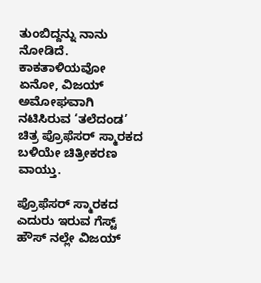ತುಂಬಿದ್ದನ್ನು ನಾನು ನೋಡಿದೆ. ಕಾಕತಾಳಿಯವೋ ಏನೋ, ವಿಜಯ್ ಅಮೋಘವಾಗಿ ನಟಿಸಿರುವ ‘ತಲೆದಂಡ’ ಚಿತ್ರ ಪ್ರೊಫೆಸರ್ ಸ್ಮಾರಕದ ಬಳಿಯೇ ಚಿತ್ರೀಕರಣ ವಾಯ್ತು.

ಪ್ರೊಫೆಸರ್ ಸ್ಮಾರಕದ ಎದುರು ಇರುವ ಗೆಸ್ಟ್ ಹೌಸ್ ನಲ್ಲೇ ವಿಜಯ್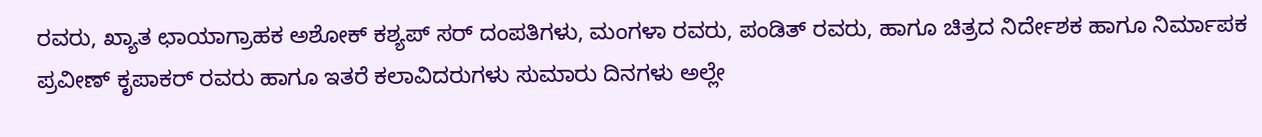ರವರು, ಖ್ಯಾತ ಛಾಯಾಗ್ರಾಹಕ ಅಶೋಕ್ ಕಶ್ಯಪ್ ಸರ್ ದಂಪತಿಗಳು, ಮಂಗಳಾ ರವರು, ಪಂಡಿತ್ ರವರು, ಹಾಗೂ ಚಿತ್ರದ ನಿರ್ದೇಶಕ ಹಾಗೂ ನಿರ್ಮಾಪಕ ಪ್ರವೀಣ್ ಕೃಪಾಕರ್ ರವರು ಹಾಗೂ ಇತರೆ ಕಲಾವಿದರುಗಳು ಸುಮಾರು ದಿನಗಳು ಅಲ್ಲೇ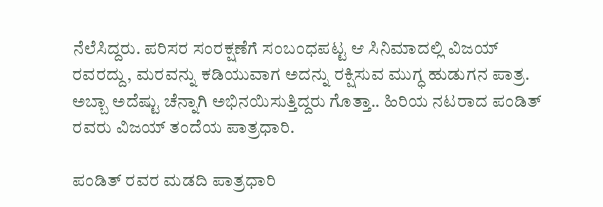ನೆಲೆಸಿದ್ದರು. ಪರಿಸರ ಸಂರಕ್ಷಣೆಗೆ ಸಂಬಂಧಪಟ್ಟ ಆ ಸಿನಿಮಾದಲ್ಲಿ ವಿಜಯ್ ರವರದ್ದು, ಮರವನ್ನು ಕಡಿಯುವಾಗ ಅದನ್ನು ರಕ್ಷಿಸುವ ಮುಗ್ಧ ಹುಡುಗನ ಪಾತ್ರ. ಅಬ್ಬಾ ಅದೆಷ್ಟು ಚೆನ್ನಾಗಿ ಅಭಿನಯಿಸುತ್ತಿದ್ದರು ಗೊತ್ತಾ.. ಹಿರಿಯ ನಟರಾದ ಪಂಡಿತ್ ರವರು ವಿಜಯ್ ತಂದೆಯ ಪಾತ್ರಧಾರಿ.

ಪಂಡಿತ್ ರವರ ಮಡದಿ ಪಾತ್ರಧಾರಿ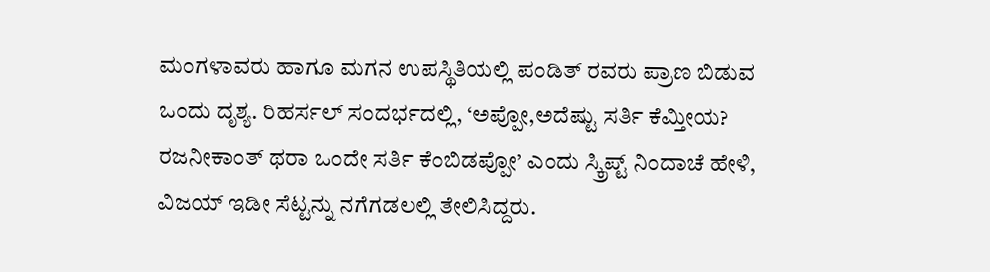ಮಂಗಳಾವರು ಹಾಗೂ ಮಗನ ಉಪಸ್ಥಿತಿಯಲ್ಲಿ ಪಂಡಿತ್ ರವರು ಪ್ರಾಣ ಬಿಡುವ ಒಂದು ದೃಶ್ಯ. ರಿಹರ್ಸಲ್ ಸಂದರ್ಭದಲ್ಲಿ, ‘ಅಪ್ಪೋ,ಅದೆಷ್ಟು ಸರ್ತಿ ಕೆಮ್ತೀಯ? ರಜನೀಕಾಂತ್ ಥರಾ ಒಂದೇ ಸರ್ತಿ ಕೆಂಬಿಡಪ್ಪೋ’ ಎಂದು ಸ್ಕ್ರಿಪ್ಟ್ ನಿಂದಾಚೆ ಹೇಳಿ, ವಿಜಯ್ ಇಡೀ ಸೆಟ್ಟನ್ನು ನಗೆಗಡಲಲ್ಲಿ ತೇಲಿಸಿದ್ದರು.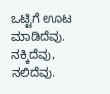ಒಟ್ಟಿಗೆ ಊಟ ಮಾಡಿದೆವು. ನಕ್ಕಿದೆವು, ನಲಿದೆವು.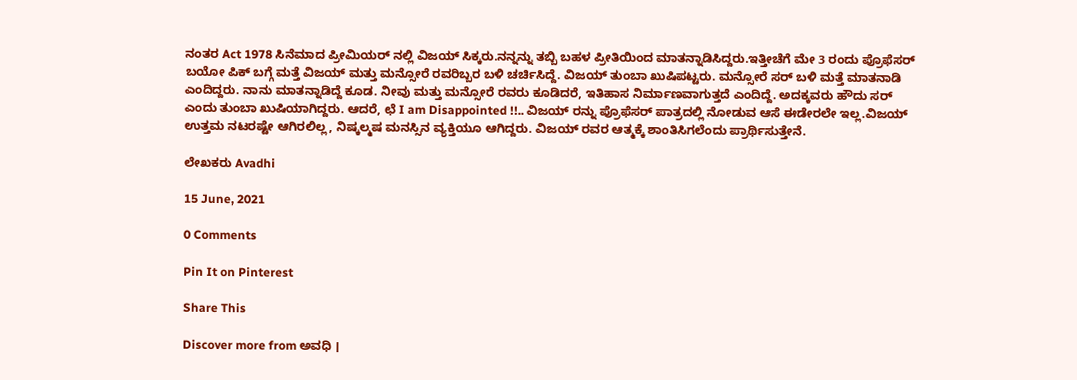ನಂತರ Act 1978 ಸಿನೆಮಾದ ಪ್ರೀಮಿಯರ್ ನಲ್ಲಿ ವಿಜಯ್ ಸಿಕ್ಕರು.ನನ್ನನ್ನು ತಬ್ಬಿ ಬಹಳ ಪ್ರೀತಿಯಿಂದ ಮಾತನ್ನಾಡಿಸಿದ್ದರು.ಇತ್ತೀಚೆಗೆ ಮೇ 3 ರಂದು ಪ್ರೊಫೆಸರ್ ಬಯೋ ಪಿಕ್ ಬಗ್ಗೆ ಮತ್ತೆ ವಿಜಯ್ ಮತ್ತು ಮನ್ಸೋರೆ ರವರಿಬ್ಬರ ಬಳಿ ಚರ್ಚಿಸಿದ್ದೆ. ವಿಜಯ್ ತುಂಬಾ ಖುಷಿಪಟ್ಟರು. ಮನ್ಸೋರೆ ಸರ್ ಬಳಿ ಮತ್ತೆ ಮಾತನಾಡಿ ಎಂದಿದ್ದರು. ನಾನು ಮಾತನ್ನಾಡಿದ್ದೆ ಕೂಡ. ನೀವು ಮತ್ತು ಮನ್ಸೋರೆ ರವರು ಕೂಡಿದರೆ, ಇತಿಹಾಸ ನಿರ್ಮಾಣವಾಗುತ್ತದೆ ಎಂದಿದ್ದೆ. ಅದಕ್ಕವರು ಹೌದು ಸರ್ ಎಂದು ತುಂಬಾ ಖುಷಿಯಾಗಿದ್ದರು. ಆದರೆ, ಛೆ I am Disappointed !!.. ವಿಜಯ್ ರನ್ನು ಪ್ರೊಫೆಸರ್ ಪಾತ್ರದಲ್ಲಿ ನೋಡುವ ಆಸೆ ಈಡೇರಲೇ ಇಲ್ಲ.ವಿಜಯ್ ಉತ್ತಮ ನಟರಷ್ಟೇ ಆಗಿರಲಿಲ್ಲ, ನಿಷ್ಕಲ್ಮಷ ಮನಸ್ಸಿನ ವ್ಯಕ್ತಿಯೂ ಆಗಿದ್ದರು. ವಿಜಯ್ ರವರ ಆತ್ಮಕ್ಕೆ ಶಾಂತಿಸಿಗಲೆಂದು ಪ್ರಾರ್ಥಿಸುತ್ತೇನೆ.

ಲೇಖಕರು Avadhi

15 June, 2021

0 Comments

Pin It on Pinterest

Share This

Discover more from ಅವಧಿ ।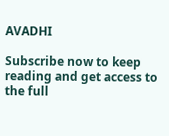AVADHI

Subscribe now to keep reading and get access to the full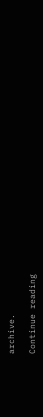archive.

Continue reading